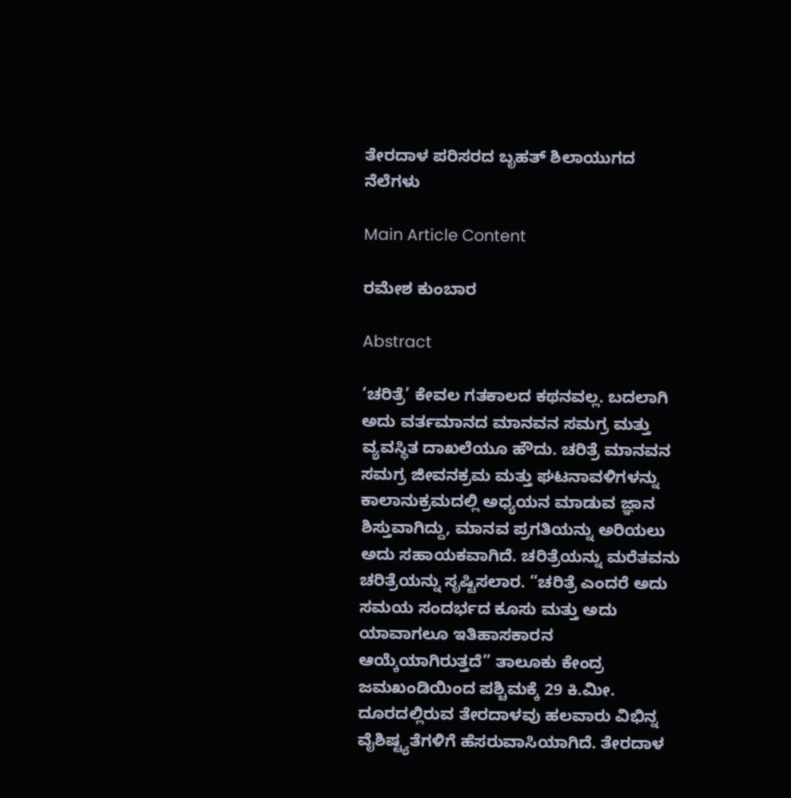ತೇರದಾಳ ಪರಿಸರದ ಬೃಹತ್ ಶಿಲಾಯುಗದ ನೆಲೆಗಳು

Main Article Content

ರಮೇಶ ಕುಂಬಾರ

Abstract

‘ಚರಿತ್ರೆ’ ಕೇವಲ ಗತಕಾಲದ ಕಥನವಲ್ಲ. ಬದಲಾಗಿ ಅದು ವರ್ತಮಾನದ ಮಾನವನ ಸಮಗ್ರ ಮತ್ತು ವ್ಯವಸ್ಥಿತ ದಾಖಲೆಯೂ ಹೌದು. ಚರಿತ್ರೆ ಮಾನವನ ಸಮಗ್ರ ಜೀವನಕ್ರಮ ಮತ್ತು ಘಟನಾವಳಿಗಳನ್ನು ಕಾಲಾನುಕ್ರಮದಲ್ಲಿ ಅಧ್ಯಯನ ಮಾಡುವ ಜ್ಞಾನ ಶಿಸ್ತುವಾಗಿದ್ದು, ಮಾನವ ಪ್ರಗತಿಯನ್ನು ಅರಿಯಲು ಅದು ಸಹಾಯಕವಾಗಿದೆ. ಚರಿತ್ರೆಯನ್ನು ಮರೆತವನು ಚರಿತ್ರೆಯನ್ನು ಸೃಷ್ಟಿಸಲಾರ. “ಚರಿತ್ರೆ ಎಂದರೆ ಅದು ಸಮಯ ಸಂದರ್ಭದ ಕೂಸು ಮತ್ತು ಅದು ಯಾವಾಗಲೂ ಇತಿಹಾಸಕಾರನ ಆಯ್ಕೆಯಾಗಿರುತ್ತದೆ” ತಾಲೂಕು ಕೇಂದ್ರ ಜಮಖಂಡಿಯಿಂದ ಪಶ್ಚಿಮಕ್ಕೆ 29 ಕಿ.ಮೀ. ದೂರದಲ್ಲಿರುವ ತೇರದಾಳವು ಹಲವಾರು ವಿಭಿನ್ನ ವೈಶಿಷ್ಟ್ಯತೆಗಳಿಗೆ ಹೆಸರುವಾಸಿಯಾಗಿದೆ. ತೇರದಾಳ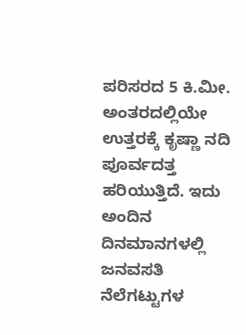ಪರಿಸರದ 5 ಕಿ.ಮೀ. ಅಂತರದಲ್ಲಿಯೇ ಉತ್ತರಕ್ಕೆ ಕೃಷ್ಣಾ ನದಿ ಪೂರ್ವದತ್ತ ಹರಿಯುತ್ತಿದೆ. ಇದು ಅಂದಿನ ದಿನಮಾನಗಳಲ್ಲಿ ಜನವಸತಿ ನೆಲೆಗಟ್ಟುಗಳ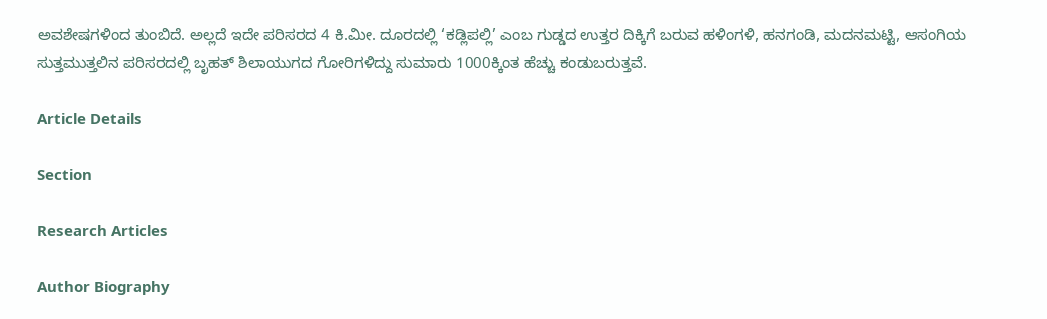ಅವಶೇಷಗಳಿಂದ ತುಂಬಿದೆ. ಅಲ್ಲದೆ ಇದೇ ಪರಿಸರದ 4 ಕಿ.ಮೀ. ದೂರದಲ್ಲಿ ‘ಕಡ್ಲಿಪಲ್ಲಿ’ ಎಂಬ ಗುಡ್ಡದ ಉತ್ತರ ದಿಕ್ಕಿಗೆ ಬರುವ ಹಳಿಂಗಳಿ, ಹನಗಂಡಿ, ಮದನಮಟ್ಟಿ, ಆಸಂಗಿಯ ಸುತ್ತಮುತ್ತಲಿನ ಪರಿಸರದಲ್ಲಿ ಬೃಹತ್ ಶಿಲಾಯುಗದ ಗೋರಿಗಳಿದ್ದು ಸುಮಾರು 1000ಕ್ಕಿಂತ ಹೆಚ್ಚು ಕಂಡುಬರುತ್ತವೆ.

Article Details

Section

Research Articles

Author Biography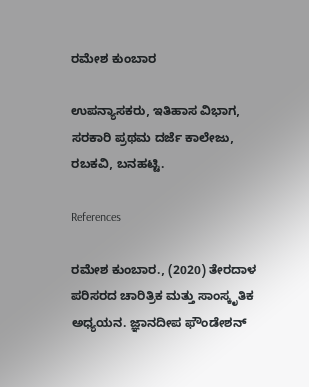ರಮೇಶ ಕುಂಬಾರ

ಉಪನ್ಯಾಸಕರು, ಇತಿಹಾಸ ವಿಭಾಗ, ಸರಕಾರಿ ಪ್ರಥಮ ದರ್ಜೆ ಕಾಲೇಜು, ರಬಕವಿ, ಬನಹಟ್ಟಿ.

References

ರಮೇಶ ಕುಂಬಾರ., (2020) ತೇರದಾಳ ಪರಿಸರದ ಚಾರಿತ್ರಿಕ ಮತ್ತು ಸಾಂಸ್ಕೃತಿಕ ಅಧ್ಯಯನ. ಜ್ಞಾನದೀಪ ಫೌಂಡೇಶನ್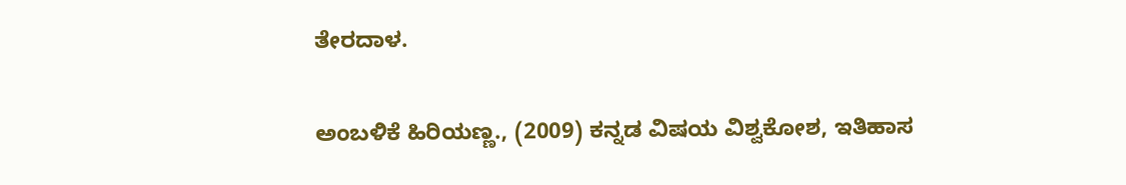ತೇರದಾಳ.

ಅಂಬಳಿಕೆ ಹಿರಿಯಣ್ಣ., (2009) ಕನ್ನಡ ವಿಷಯ ವಿಶ್ವಕೋಶ, ಇತಿಹಾಸ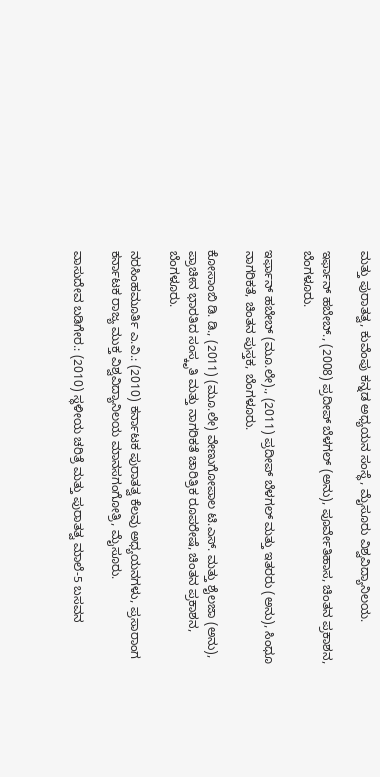ಮತ್ತು ಪುರಾತತ್ವ, ಕುವೆಂಪು ಕನ್ನಡ ಅಧ್ಯಯನ ಸಂಸ್ಥೆ, ಮೈಸೂರು ವಿಶ್ವವಿದ್ಯಾನಿಲಯ.

ಇರ್ಫಾನ್ ಹಬೇಬ್., (2008) ಪ್ರದೀಪ್ ಬೆಳಗಲ್ (ಅನು), ಪೂರ್ವೇತಿಹಾಸ, ಚಿಂತನ ಪ್ರಕಾಶನ, ಬೆಂಗಳೂರು.

ಇರ್ಫಾನ್ ಹಬೇಬ್ (ಮೂ.ಲೇ)., (2011) ಪ್ರದೀಪ್ ಬೆಳಗಲ್ ಮತ್ತು ಇತರರು (ಅನು), ಸಿಂಧೂ ನಾಗರಿಕತೆ, ಚಿಂತನ ಪುಸ್ತಕ, ಬೆಂಗಳೂರು.

ಕೋಸಾಂಬಿ ಡಿ. ಡಿ., (2011) (ಮೂ.ಲೇ) ವೇಣುಗೋಪಾಲ ಟಿ.ಎಸ್. ಮತ್ತು ಶೈಲಜಾ (ಅನು), ಪ್ರಾಚೀನ ಭಾರತಿದ ಸಂಸ್ಕೃತಿ ಮತ್ತು ನಾಗರಿಕತೆ ಚಾರಿತ್ರಿಕ ರೂಪರೇಷೆ, ಚಿಂತನ ಪ್ರಕಾಶನ, ಬೆಂಗಳೂರು.

ನರಸಿಂಹಮೂರ್ತಿ ಎ.ವಿ.: (2010) ಕರ್ನಾಟಕ ಪುರಾತತ್ವ ಕೆಲವು ಅಧ್ಯಯನಗಳು, ಪ್ರಸಾರಾಂಗ ಕರ್ನಾಟಕ ರಾಜ್ಯ ಮುಕ್ತ ವಿಶ್ವವಿದ್ಯಾನಿಲಯ ಮಾನಸಗಂಗೋತ್ರಿ, ಮೈಸೂರು.

ವಾಸುದೇವ ಬಡಿಗೇರ.: (2010) ಸ್ಥಳೀಯ ಚರಿತ್ರೆ ಮತ್ತು ಪುರಾತತ್ವ ಮಾಲೆ-5 ಬಸವನ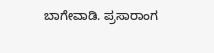ಬಾಗೇವಾಡಿ. ಪ್ರಸಾರಾಂಗ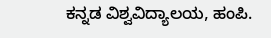ಕನ್ನಡ ವಿಶ್ವವಿದ್ಯಾಲಯ, ಹಂಪಿ.